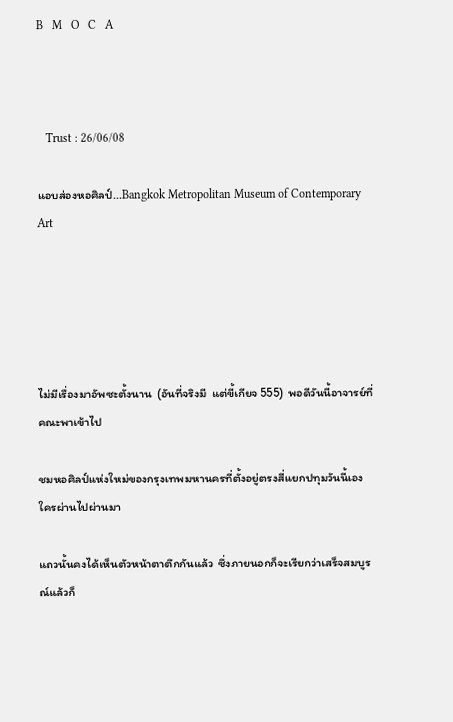B   M   O   C   A



   Trust : 26/06/08

แอบส่องหอศิลป์...Bangkok Metropolitan Museum of Contemporary Art





ไม่มีเรื่องมาอัพซะตั้งนาน  (อันที่จริงมี  แต่ขี้เกียจ 555)  พอดีวันนี้อาจารย์ที่คณะพาเข้าไป

ชมหอศิลป์แห่งใหม่ของกรุงเทพมหานครที่ตั้งอยู่ตรงสี่แยกปทุมวันนี้เอง  ใครผ่านไปผ่านมา

แถวนั้นคงได้เห็นตัวหน้าตาตึกกันแล้ว  ซึ่งภายนอกก็จะเรียกว่าเสร็จสมบูรณ์แล้วก็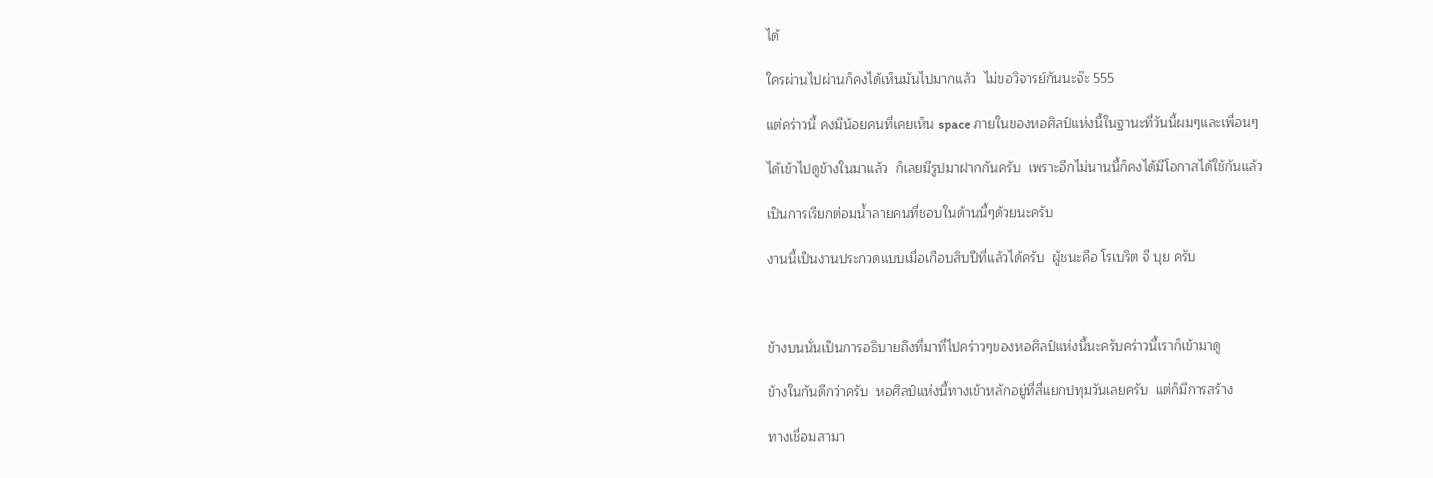ได้

ใครผ่านไปผ่านก็คงได้เห็นมันไปมากแล้ว  ไม่ขอวิจารย์กันนะจ๊ะ 555

แต่คร่าวนี้ คงมีน้อยคนที่เคยเห็น space ภายในของหอศิลป์แห่งนี้ในฐานะที่วันนี้ผมๆและเพื่อนๆ

ได้เข้าไปดูข้างในมาแล้ว  ก็เลยมีรูปมาฝากกันครับ  เพราะอีกไม่นานนี้ก็คงได้มีโอกาสได้ใช้กันแล้ว

เป็นการเรียกต่อมน้ำลายคนที่ชอบในด้านนี้ๆด้วยนะครับ

งานนี้เป็นงานประกวดแบบเมื่อเกือบสิบปีที่แล้วได้ครับ  ผู้ชนะคือ โรเบริต จี บุย ครับ



ข้างบนนั่นเป็นการอธิบายถึงที่มาที่ไปคร่าวๆของหอศิลป์แห่งนี้นะครับคร่าวนี้เราก็เข้ามาดู

ข้างในกันดีกว่าครับ  หอศิลป์แห่งนี้ทางเข้าหลักอยู่ที่สี่แยกปทุมวันเลยครับ  แต่ก็มีการสร้าง

ทางเชื่อมสามา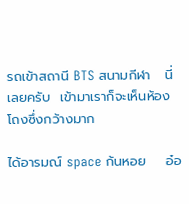รถเข้าสถานี BTS สนามกีฬา   นี่เลยครับ  เข้ามาเราก็จะเห็นห้องโถงซึ่งกว้างมาก

ได้อารมณ์ space ก้นหอย    อ๋อ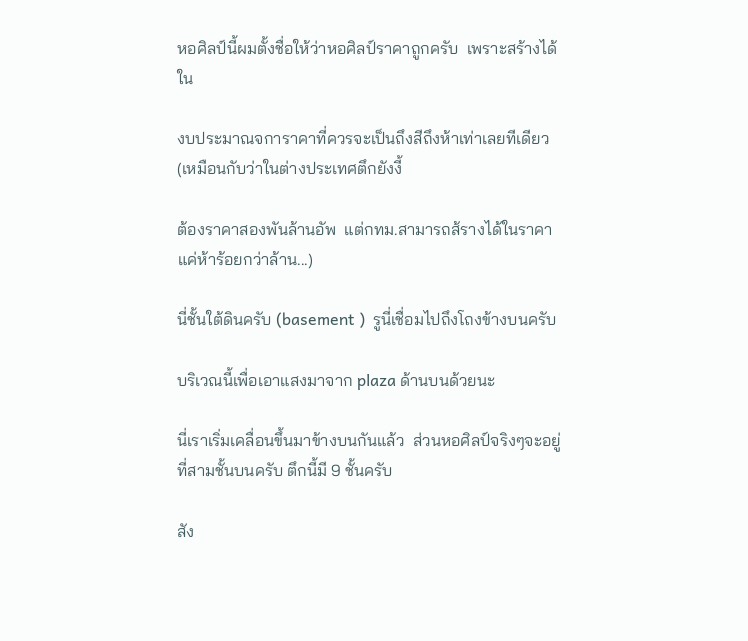หอศิลป์นี้ผมตั้งชื่อให้ว่าหอศิลป์ราคาถูกครับ  เพราะสร้างได้ใน

งบประมาณจการาคาที่ควรจะเป็นถึงสีถึงห้าเท่าเลยทีเดียว (เหมือนกับว่าในต่างประเทศตึกยังงี้

ต้องราคาสองพันล้านอัพ  แต่กทม.สามารถส้รางได้ในราคาแค่ห้าร้อยกว่าล้าน...)

นี่ชั้นใต้ดินครับ (basement )  รูนี่เชื่อมไปถึงโถงข้างบนครับ

บริเวณนี้เพื่อเอาแสงมาจาก plaza ด้านบนด้วยนะ

นี่เราเริ่มเคลื่อนขึ้นมาข้างบนกันแล้ว  ส่วนหอศิลป์จริงๆจะอยู่ที่สามชั้นบนครับ ตึกนี้มี 9 ชั้นครับ

สัง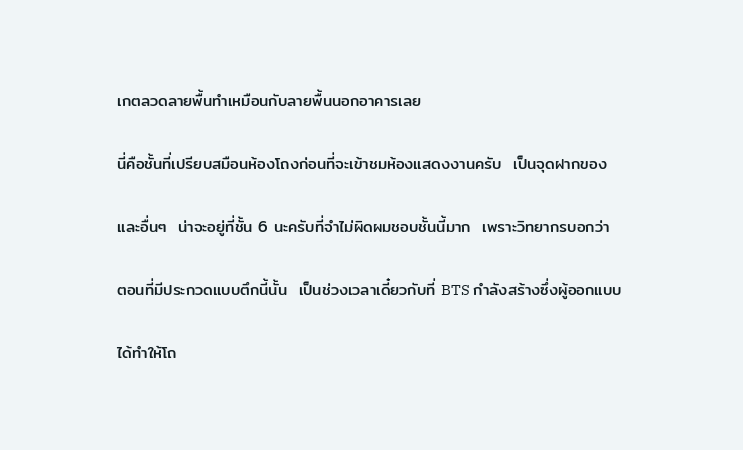เกตลวดลายพื้นทำเหมือนกับลายพื้นนอกอาคารเลย

นี่คือชั้นที่เปรียบสมือนห้องโถงก่อนที่จะเข้าชมห้องแสดงงานครับ  เป็นจุดฝากของ

และอื่นๆ  น่าจะอยู่ที่ชั้น 6 นะครับที่จำไม่ผิดผมชอบชั้นนี้มาก  เพราะวิทยากรบอกว่า

ตอนที่มีประกวดแบบตึกนี้นั้น  เป็นช่วงเวลาเดี๋ยวกับที่ BTS กำลังสร้างซึ่งผู้ออกแบบ

ได้ทำให้โถ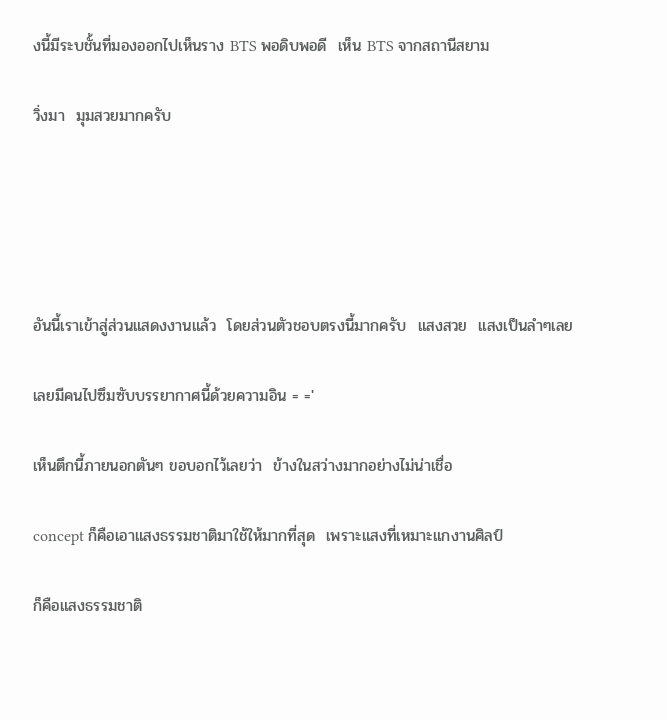งนี้มีระบชั้นที่มองออกไปเห็นราง BTS พอดิบพอดี  เห็น BTS จากสถานีสยาม

วิ่งมา  มุมสวยมากครับ





อันนี้เราเข้าสู่ส่วนแสดงงานแล้ว  โดยส่วนตัวชอบตรงนี้มากครับ  แสงสวย  แสงเป็นลำๆเลย

เลยมีคนไปซึมซับบรรยากาศนี้ด้วยความอิน = ='

เห็นตึกนี้ภายนอกตันๆ ขอบอกไว้เลยว่า  ข้างในสว่างมากอย่างไม่น่าเชื่อ

concept ก็คือเอาแสงธรรมชาติมาใช้ให้มากที่สุด  เพราะแสงที่เหมาะแกงานศิลป์

ก็คือแสงธรรมชาติ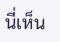นี่เห็น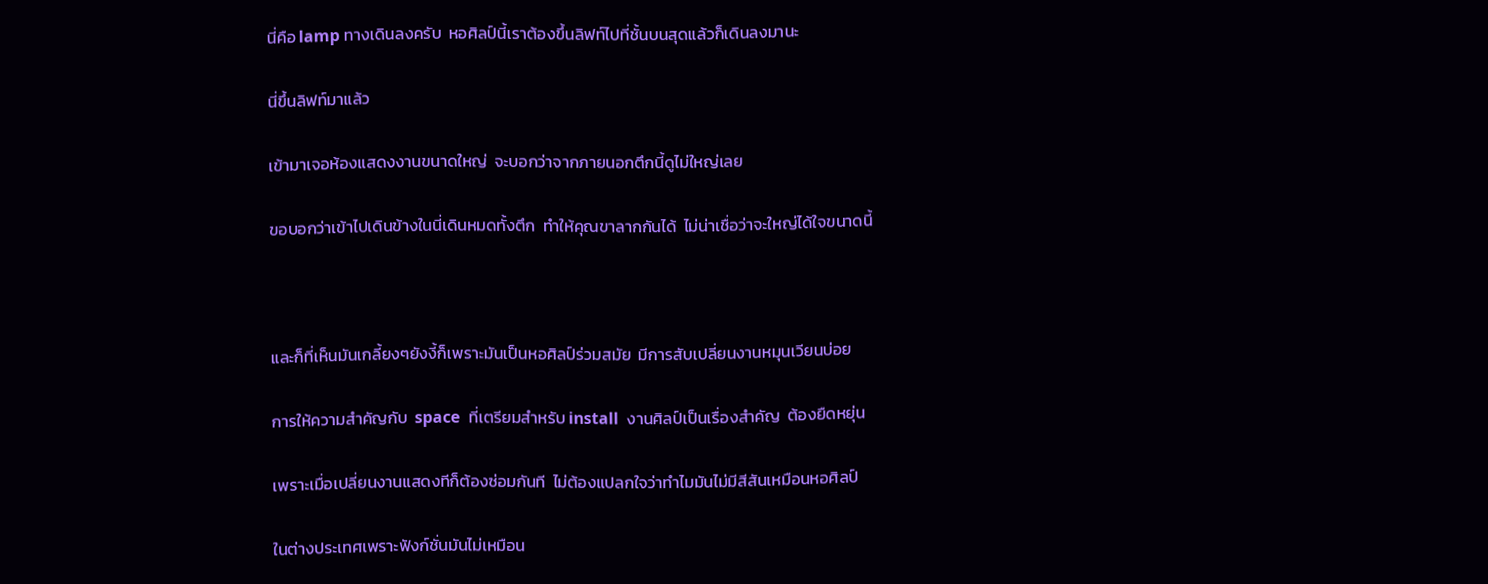นี่คือ lamp ทางเดินลงครับ  หอศิลป์นี้เราต้องขึ้นลิฟท์ไปที่ชั้นบนสุดแล้วก็เดินลงมานะ

นี่ขึ้นลิฟท์มาแล้ว

เข้ามาเจอห้องแสดงงานขนาดใหญ่  จะบอกว่าจากภายนอกตึกนี้ดูไม่ใหญ่เลย

ขอบอกว่าเข้าไปเดินข้างในนี่เดินหมดทั้งตึก  ทำให้คุณขาลากกันได้  ไม่น่าเชื่อว่าจะใหญ่ได้ใจขนาดนี้



และก็ที่เห็นมันเกลี้ยงๆยังงี้ก็เพราะมันเป็นหอศิลป์ร่วมสมัย  มีการสับเปลี่ยนงานหมุนเวียนบ่อย

การให้ความสำคัญกับ  space  ที่เตรียมสำหรับ install  งานศิลป์เป็นเรื่องสำคัญ  ต้องยืดหยุ่น

เพราะเมื่อเปลี่ยนงานแสดงทีก็ต้องซ่อมกันที  ไม่ต้องแปลกใจว่าทำไมมันไม่มีสีสันเหมือนหอศิลป์

ในต่างประเทศเพราะฟังก์ชั่นมันไม่เหมือน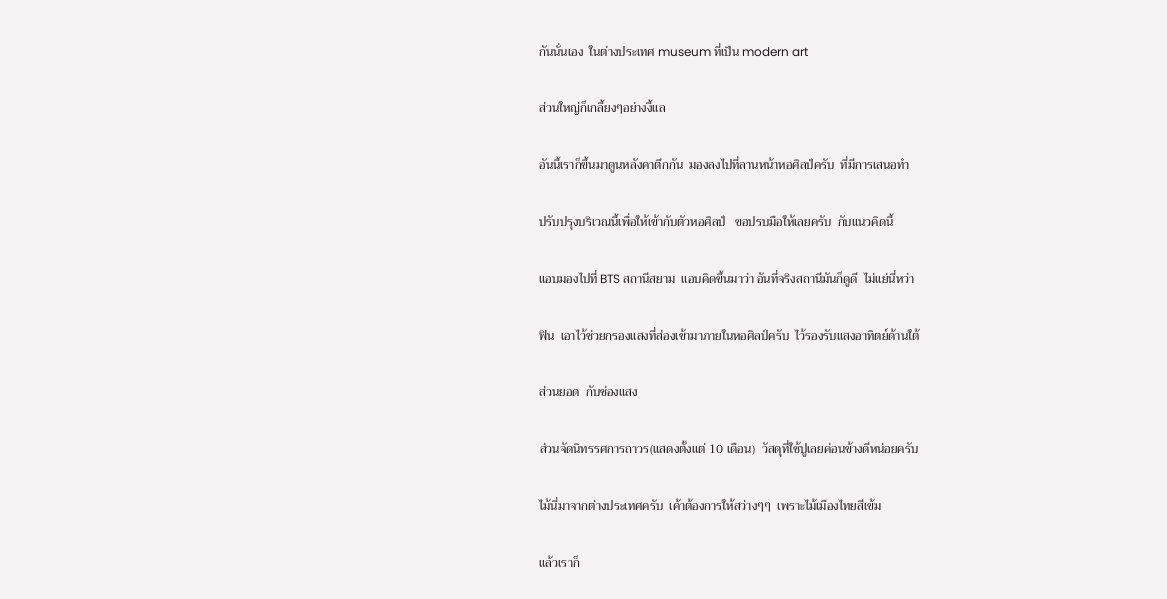กันนั่นเอง  ในต่างประเทศ museum ที่เป็น modern art

ส่วนใหญ่ก็เกลี้ยงๆอย่างงี้แล

อันนี้เราก็ขึ้นมาดูนหลังคาตึกกัน  มองลงไปที่ลานหน้าหอศิลป์ครับ  ที่มีการเสนอทำ

ปรับปรุงบริเวณนี้เพื่อให้เข้ากับตัวหอศิลป์   ขอปรบมือให้เลยครับ  กับแนวคิดนี้

แอบมองไปที่ BTS สถานีสยาม  แอบคิดขึ้นมาว่า อันที่จริงสถานีมันก็ดูดี  ไม่แย่นี่หว่า

ฟิน  เอาไว้ช่วยกรองแสงที่ส่องเข้ามาภายในหอศิลป์ครับ  ไว้รองรับแสงอาทิตย์ด้านใต้

ส่วนยอด  กับช่องแสง

ส่วนจัดนิทรรศการถาวร(แสดงตั้งแต่ 10 เดือน)  วัสดุที่ใช้ปูเลยค่อนข้างดีหน่อยครับ

ไม้นี่มาจากต่างประเทศครับ  เค้าต้องการให้สว่างๆๆ  เพราะไม้เมืองไทยสีเข้ม

แล้วเราก็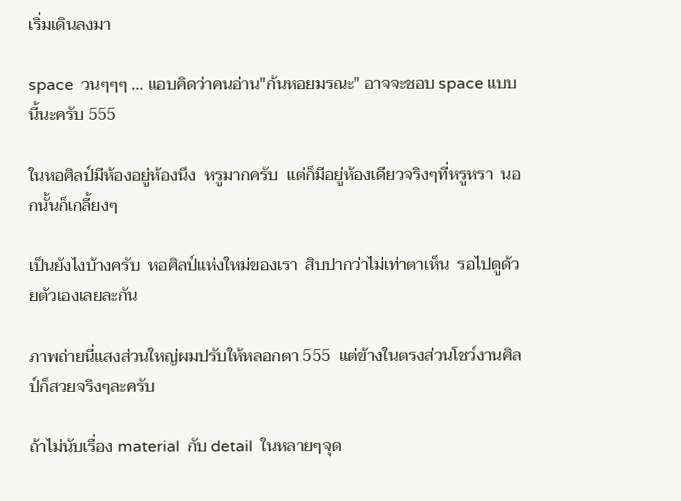เริ่มเดินลงมา

space  วนๆๆๆ ... แอบคิดว่าคนอ่าน"ก้นหอยมรณะ" อาจจะชอบ space แบบนี้นะครับ 555

ในหอศิลป์มีห้องอยู่ห้องนึง  หรูมากครับ  แต่ก็มีอยู่ห้องเดียวจริงๆที่หรูหรา  นอกนั้นก็เกลี้ยงๆ

เป็นยังไงบ้างครับ  หอศิลป์แห่งใหม่ของเรา  สิบปากว่าไม่เท่าตาเห็น  รอไปดูด้วยตัวเองเลยละกัน

ภาพถ่ายนี่แสงส่วนใหญ่ผมปรับให้หลอกตา 555  แต่ข้างในตรงส่วนโชว์งานศิลป์ก็สวยจริงๆละครับ

ถ้าไม่นับเรื่อง material  กับ detail  ในหลายๆจุด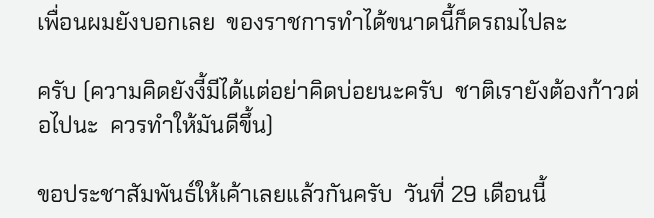เพื่อนผมยังบอกเลย  ของราชการทำได้ขนาดนี้ก็ดรถมไปละ

ครับ (ความคิดยังงี้มีได้แต่อย่าคิดบ่อยนะครับ  ชาติเรายังต้องก้าวต่อไปนะ  ควรทำให้มันดีขึ้น)

ขอประชาสัมพันธ์ให้เค้าเลยแล้วกันครับ  วันที่ 29 เดือนนี้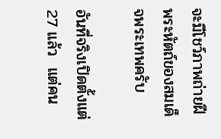จะมีโชว์ภาพถ่ายฝีพระหัตถ์ของสมเด็จพระเทพครับ

อันที่จริงเปิดตั้งแต่ 27 แล้ว  แต่คน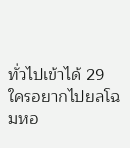ทั่วไปเข้าได้ 29   ใครอยากไปยลโฉมหอ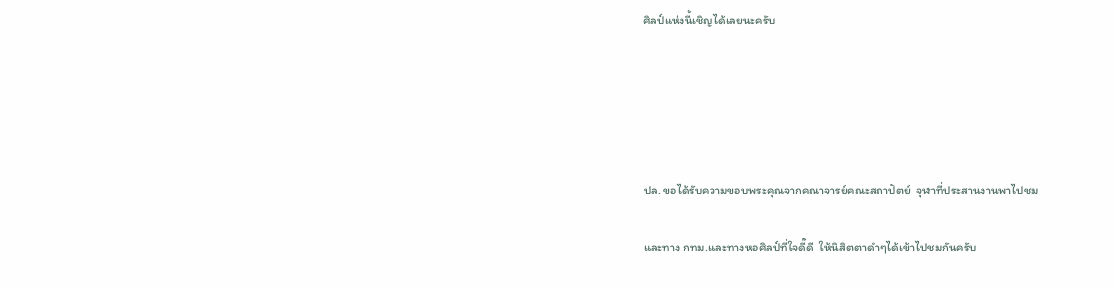ศิลป์แห่งนี้เชิญได้เลยนะครับ





ปล. ขอได้รับความขอบพระคุณจากคณาจารย์คณะสถาปัตย์  จุฬาที่ประสานงานพาไปชม

และทาง กทม.และทางหอศิลป์ที่ใจดี๊ดี  ให้นิสิตตาดำๆได้เข้าไปชมกันครับ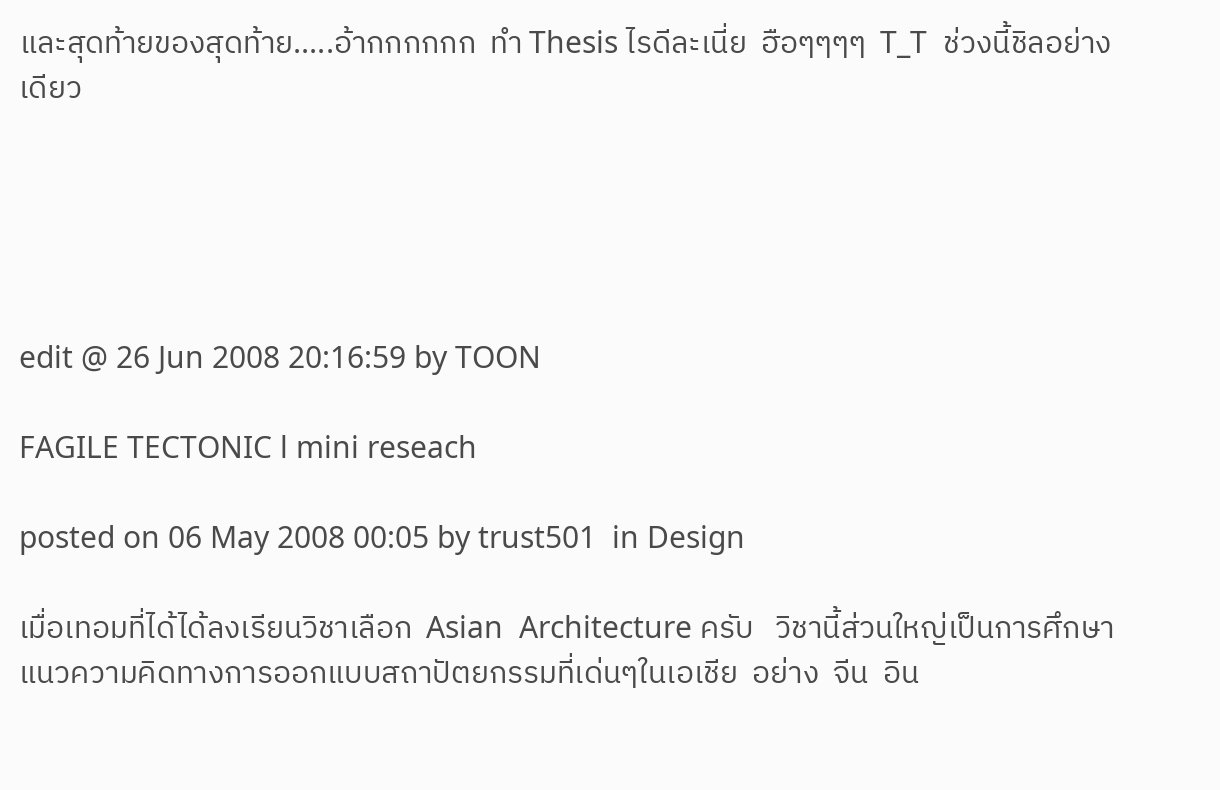และสุดท้ายของสุดท้าย.....อ้ากกกกกก  ทำ Thesis ไรดีละเนี่ย  ฮือๆๆๆๆ  T_T  ช่วงนี้ชิลอย่างเดียว





edit @ 26 Jun 2008 20:16:59 by TOON

FAGILE TECTONIC l mini reseach

posted on 06 May 2008 00:05 by trust501  in Design

เมื่อเทอมที่ได้ได้ลงเรียนวิชาเลือก  Asian  Architecture ครับ   วิชานี้ส่วนใหญ่เป็นการศึกษาแนวความคิดทางการออกแบบสถาปัตยกรรมที่เด่นๆในเอเชีย  อย่าง  จีน  อิน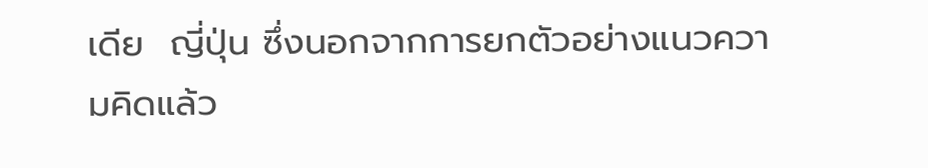เดีย  ญี่ปุ่น ซึ่งนอกจากการยกตัวอย่างแนวความคิดแล้ว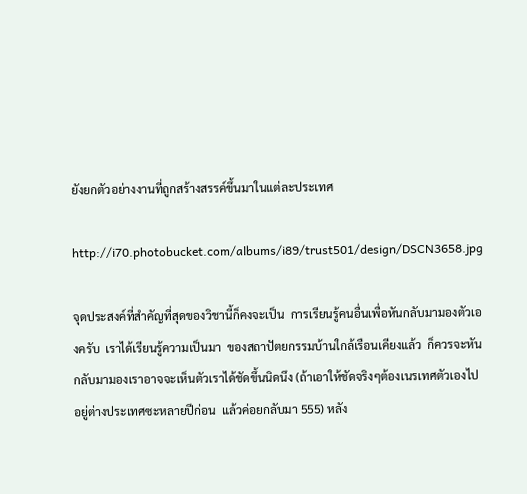ยังยกตัวอย่างงานที่ถูกสร้างสรรค์ขึ้นมาในแต่ละประเทศ

http://i70.photobucket.com/albums/i89/trust501/design/DSCN3658.jpg

จุดประสงค์ที่สำคัญที่สุดของวิชานี้ก็คงจะเป็น  การเรียนรู้คนอื่นเพื่อหันกลับมามองตัวเองครับ  เราได้เรียนรู้ความเป็นมา  ของสถาปัตยกรรมบ้านใกล้เรือนเคียงแล้ว  ก็ควรจะหันกลับมามองเราอาจจะเห็นตัวเราได้ชัดขึ้นนิดนึง (ถ้าเอาให้ชัดจริงๆต้องเนรเทศตัวเองไปอยู่ต่างประเทศซะหลายปีก่อน  แล้วค่อยกลับมา 555) หลัง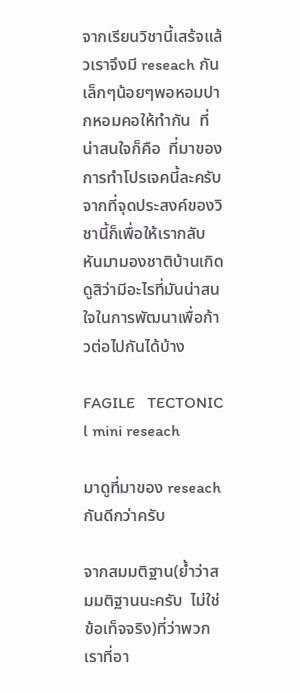จากเรียนวิชานี้เสร้จแล้วเราจึงมี reseach กันเล็กๆน้อยๆพอหอมปากหอมคอให้ทำกัน  ที่น่าสนใจก็คือ  ที่มาของการทำโปรเจคนี้ละครับ   จากที่จุดประสงค์ของวิชานี้ก็เพื่อให้เรากลับหันมามองชาติบ้านเกิดดูสิว่ามีอะไรที่มันน่าสนใจในการพัฒนาเพื่อก้าวต่อไปกันได้บ้าง

FAGILE   TECTONIC l mini reseach

มาดูที่มาของ reseach กันดีกว่าครับ

จากสมมติฐาน(ย้ำว่าสมมติฐานนะครับ  ไม่ใช่ข้อเท็จจริง)ที่ว่าพวกเราที่อา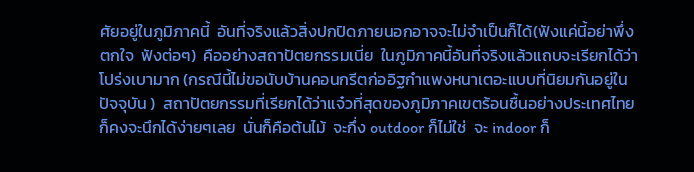ศัยอยู่ในภูมิภาคนี้  อันที่จริงแล้วสิ่งปกปิดภายนอกอาจจะไม่จำเป็นก็ได้(ฟังแค่นี้อย่าพึ่งตกใจ  ฟังต่อๆ)  คืออย่างสถาปัตยกรรมเนี่ย  ในภูมิภาคนี้อันที่จริงแล้วแถบจะเรียกได้ว่าโปร่งเบามาก (กรณีนี้ไม่ขอนับบ้านคอนกรีตก่ออิฐกำแพงหนาเตอะแบบที่นิยมกันอยู่ในปัจจุบัน )  สถาปัตยกรรมที่เรียกได้ว่าแจ๋วที่สุดของภูมิภาคเขตร้อนชื้นอย่างประเทศไทยก็คงจะนึกได้ง่ายๆเลย  นั่นก็คือต้นไม้  จะกึ่ง outdoor ก็ไม่ใช่  จะ indoor ก็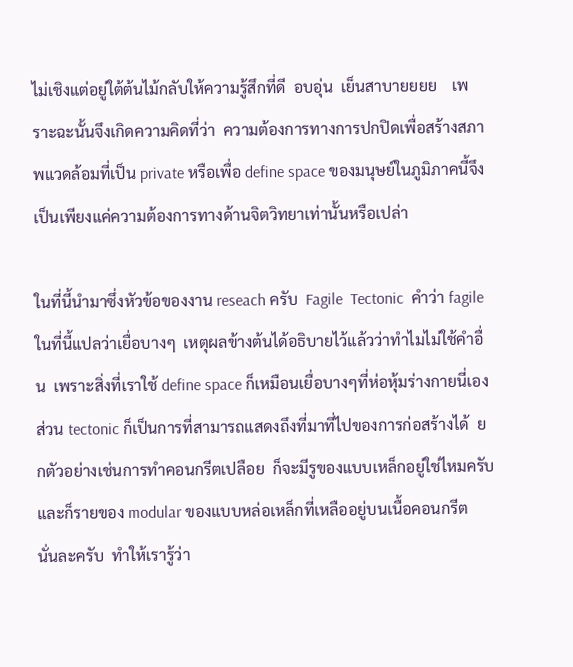ไม่เชิงแต่อยู่ใต้ต้นไม้กลับให้ความรู้สึกที่ดี  อบอุ่น  เย็นสาบายยยย    เพราะฉะนั้นจึงเกิดความคิดที่ว่า  ความต้องการทางการปกปิดเพื่อสร้างสภาพแวดล้อมที่เป็น private หรือเพื่อ define space ของมนุษย์ในภูมิภาคนี้จึงเป็นเพียงแค่ความต้องการทางด้านจิตวิทยาเท่านั้นหรือเปล่า

ในที่นี้นำมาซึ่งหัวข้อของงาน reseach ครับ  Fagile  Tectonic  คำว่า fagile ในที่นี้แปลว่าเยื่อบางๆ  เหตุผลข้างต้นได้อธิบายไว้แล้วว่าทำไมไม่ใช้คำอื่น  เพราะสิ่งที่เราใช้ define space ก็เหมือนเยื่อบางๆที่ห่อหุ้มร่างกายนี่เอง ส่วน tectonic ก็เป็นการที่สามารถแสดงถึงที่มาที่ไปของการก่อสร้างได้  ยกตัวอย่างเช่นการทำคอนกรีตเปลือย  ก็จะมีรูของแบบเหล็กอยู่ใช่ไหมครับ  และก็รายของ modular ของแบบหล่อเหล็กที่เหลืออยู่บนเนื้อคอนกรีต  นั่นละครับ  ทำให้เรารู้ว่า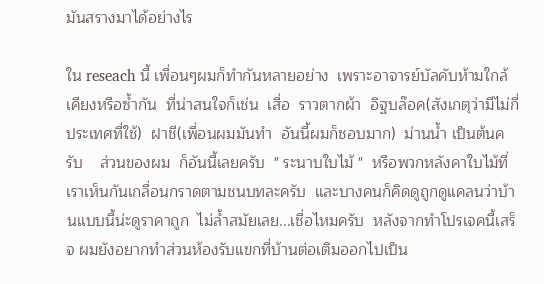มันสรางมาได้อย่างไร

ใน reseach นี้ เพื่อนๆผมก็ทำกันหลายอย่าง  เพราะอาจารย์บัลคับห้ามใกล้เคียงหรือซ้ำกัน  ที่น่าสนใจก็เช่น  เสื่อ  ราวตากผ้า  อิฐบล๊อค(สังเกตุว่ามีไม่กี่ประเทศที่ใช้)  ฝาชี(เพื่อนผมมันทำ  อันนี้ผมก็ชอบมาก)  ม่านน้ำ เป็นต้นครับ    ส่วนของผม  ก็อันนี้เลยครับ  " ระนาบใบไม้ "  หรือพวกหลังคาใบไม้ที่เราเห็นกันเกลื่อนกราดตามชนบทละครับ  และบางคนก็คิดดูถูกดูแคลนว่าบ้านแบบนี้น่ะดูราคาถูก  ไม่ล้ำสมัยเลย...เชื่อไหมครับ  หลังจากทำโปรเจคนี้เสร็จ ผมยังอยากทำส่วนห้องรับแขกที่บ้านต่อเติมออกไปเป็น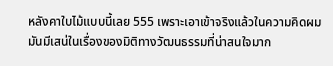หลังคาใบไม้แบบนี้เลย 555 เพราะเอาเข้าจริงแล้วในความคิดผม  มันมีเสน่ในเรื่องของมิติทางวัฒนธรรมที่น่าสนใจมาก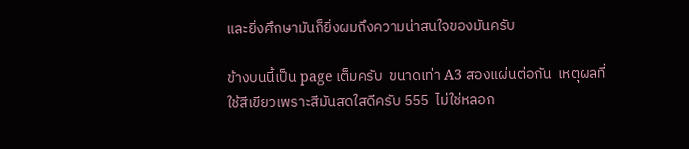และยิ่งศึกษามันก็ยิ่งผมถึงความน่าสนใจของมันครับ

ข้างบนนี้เป็น page เต็มครับ  ขนาดเท่า A3 สองแผ่นต่อกัน  เหตุผลที่ใช้สีเขียวเพราะสีมันสดใสดีครับ 555  ไม่ใช่หลอก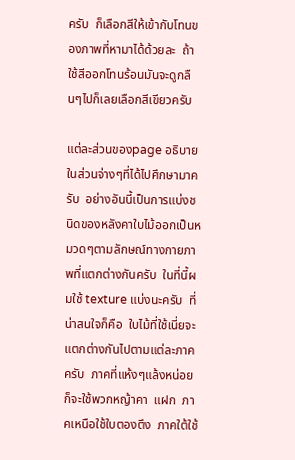ครับ  ก็เลือกสีให้เข้ากับโทนของภาพที่หามาได้ด้วยละ  ถ้าใช้สีออกโทนร้อนมันจะดูกลืนๆไปก็เลยเลือกสีเขียวครับ

แต่ละส่วนของpage อธิบายในส่วนจ่างๆที่ได้ไปศึกษามาครับ  อย่างอันนี้เป็นการแบ่งชนิดของหลังคาใบไม้ออกเป็นหมวดๆตามลักษณ์ทางกายภาพที่แตกต่างกันครับ  ในที่นี้ผมใช้ texture แบ่งนะครับ  ที่น่าสนใจก็คือ  ใบไม้ที่ใช้เนี่ยจะแตกต่างกันไปตามแต่ละภาคครับ  ภาคที่แห้งๆแล้งหน่อยก็จะใช้พวกหญ้าคา  แฝก  ภาคเหนือใช้ใบตองตึง  ภาคใต้ใช้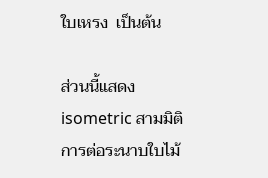ใบเหรง  เป็นต้น

ส่วนนี้แสดง isometric สามมิติการต่อระนาบใบไม้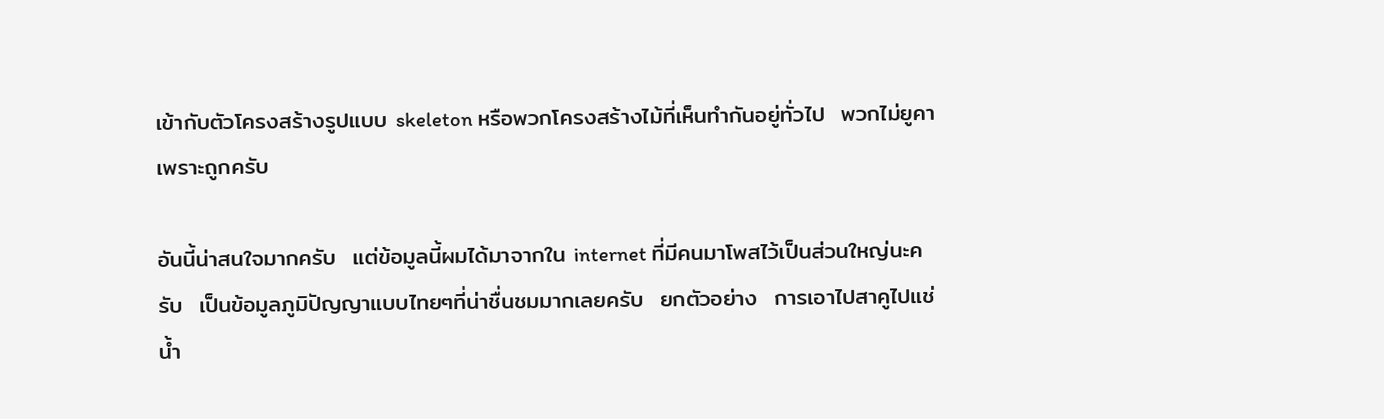เข้ากับตัวโครงสร้างรูปแบบ skeleton หรือพวกโครงสร้างไม้ที่เห็นทำกันอยู่ทั่วไป  พวกไม่ยูคา เพราะถูกครับ

อันนี้น่าสนใจมากครับ  แต่ข้อมูลนี้ผมได้มาจากใน internet ที่มีคนมาโพสไว้เป็นส่วนใหญ่นะครับ  เป็นข้อมูลภูมิปัญญาแบบไทยๆที่น่าชื่นชมมากเลยครับ  ยกตัวอย่าง  การเอาไปสาคูไปแช่น้ำ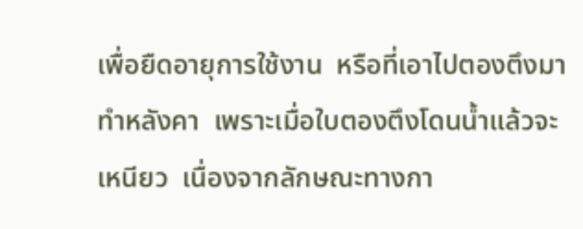เพื่อยืดอายุการใช้งาน  หรือที่เอาไปตองตึงมาทำหลังคา  เพราะเมื่อใบตองตึงโดนน้ำแล้วจะเหนียว  เนื่องจากลักษณะทางกา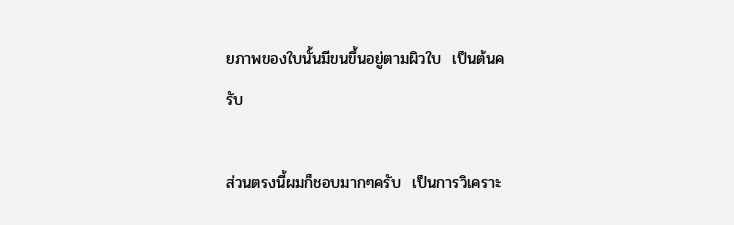ยภาพของใบนั้นมีขนขึ้นอยู่ตามผิวใบ  เป็นต้นครับ

ส่วนตรงนี้ผมก็ชอบมากๆครับ  เป็นการวิเคราะ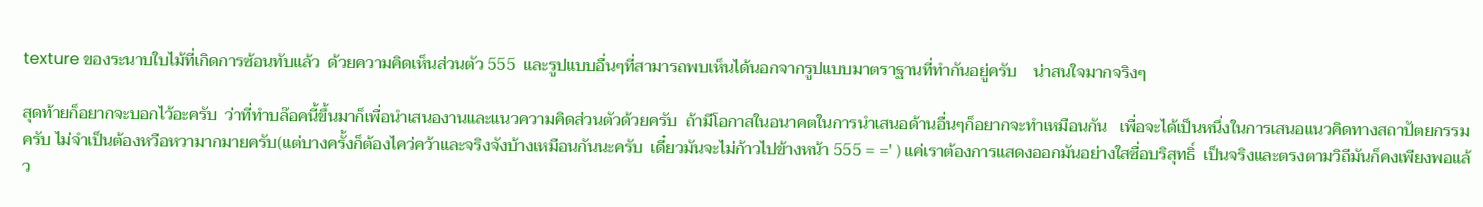texture ของระนาบใบไม้ที่เกิดการซ้อนทับแล้ว  ด้วยความคิดเห็นส่วนตัว 555  และรูปแบบอื่นๆที่สามารถพบเห็นได้นอกจากรูปแบบมาตราฐานที่ทำกันอยู่ครับ    น่าสนใจมากจริงๆ

สุดท้ายก็อยากจะบอกไว้อะครับ  ว่าที่ทำบล๊อคนี้ขึ้นมาก็เพื่อนำเสนองานและแนวความคิดส่วนตัวด้วยครับ  ถ้ามีโอกาสในอนาคตในการนำเสนอด้านอื่นๆก็อยากจะทำเหมือนกัน   เพื่อจะได้เป็นหนึ่งในการเสนอแนวคิดทางสถาปัตยกรรมครับ ไม่จำเป็นต้องหวือหวามากมายครับ(แต่บางครั้งก็ต้องไคว่คว้าและจริงจังบ้างเหมือนกันนะครับ  เดี๋ยวมันจะไม่ก้าวไปข้างหน้า 555 = =' ) แค่เราต้องการแสดงออกมันอย่างใสซื่อบริสุทธิ์  เป็นจริงและตรงตามวิถีมันก็คงเพียงพอแล้ว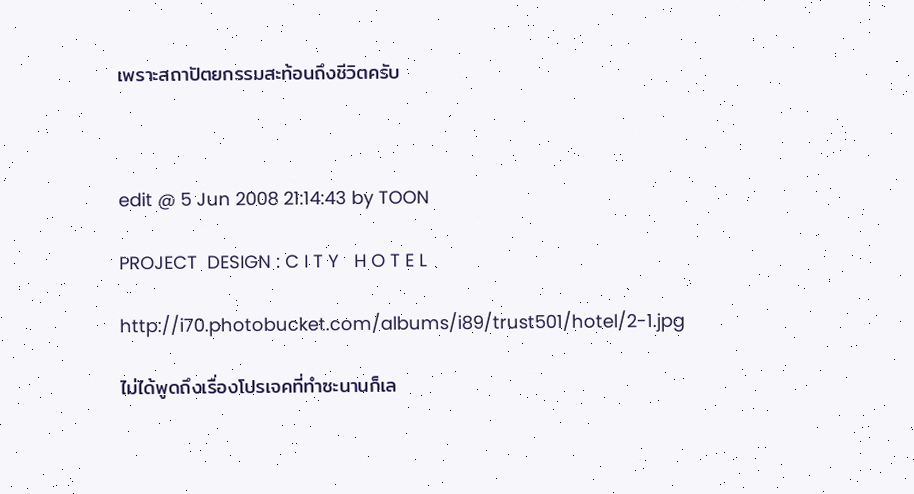เพราะสถาปัตยกรรมสะท้อนถึงชีวิตครับ



edit @ 5 Jun 2008 21:14:43 by TOON

PROJECT  DESIGN : C I T Y   H O T E L

http://i70.photobucket.com/albums/i89/trust501/hotel/2-1.jpg

ไม่ได้พูดถึงเรื่องโปรเจคที่ทำซะนานก็เล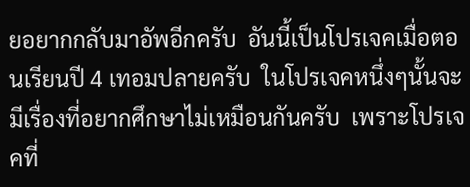ยอยากกลับมาอัพอีกครับ  อันนี้เป็นโปรเจคเมื่อตอนเรียนปี 4 เทอมปลายครับ  ในโปรเจคหนึ่งๆนั้นจะมีเรื่องที่อยากศึกษาไม่เหมือนกันครับ  เพราะโปรเจคที่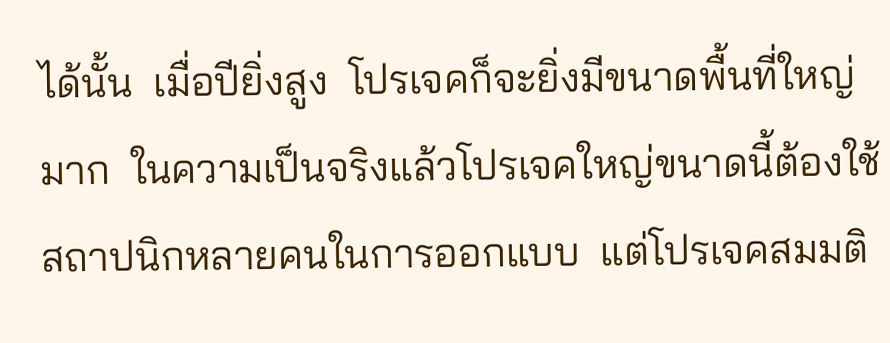ได้นั้น  เมื่อปียิ่งสูง  โปรเจคก็จะยิ่งมีขนาดพื้นที่ใหญ่มาก  ในความเป็นจริงแล้วโปรเจคใหญ่ขนาดนี้ต้องใช้สถาปนิกหลายคนในการออกแบบ  แต่โปรเจคสมมติ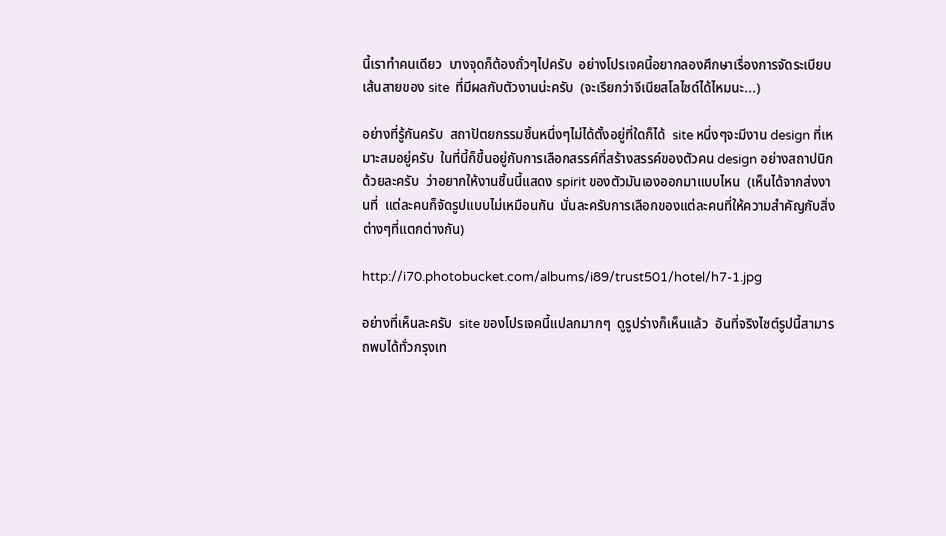นี้เราทำคนเดียว  บางจุดก็ต้องถั่วๆไปครับ  อย่างโปรเจคนี้อยากลองศึกษาเรื่องการจัดระเบียบเส้นสายของ site  ที่มีผลกับตัวงานน่ะครับ  (จะเรียกว่าจีเนียสโลไซด์ได้ไหมนะ...)

อย่างที่รู้กันครับ  สถาปัตยกรรมชิ้นหนึ่งๆไม่ได้ตั้งอยู่ที่ใดก็ได้  site หนึ่งๆจะมีงาน design ที่เหมาะสมอยู่ครับ  ในที่นี้ก็ขึ้นอยู่กับการเลือกสรรค์ที่สร้างสรรค์ของตัวคน design อย่างสถาปนิกด้วยละครับ  ว่าอยากให้งานชิ้นนี้แสดง spirit ของตัวมันเองออกมาแบบไหน  (เห็นได้จากส่งงานที่  แต่ละคนก็จัดรูปแบบไม่เหมือนกัน  นั่นละครับการเลือกของแต่ละคนที่ให้ความสำคัญกับสิ่งต่างๆที่แตกต่างกัน)

http://i70.photobucket.com/albums/i89/trust501/hotel/h7-1.jpg

อย่างที่เห็นละครับ  site ของโปรเจคนี้แปลกมากๆ  ดูรูปร่างก็เห็นแล้ว  อันที่จริงไซต์รูปนี้สามารถพบได้ทั่วกรุงเท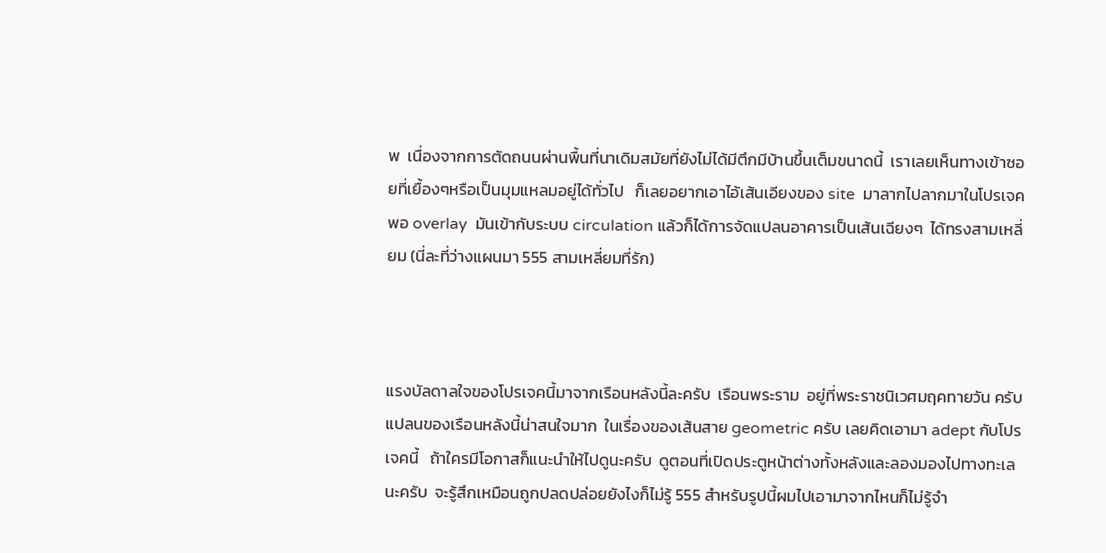พ  เนื่องจากการตัดถนนผ่านพื้นที่นาเดิมสมัยที่ยังไม่ได้มีตึกมีบ้านขึ้นเต็มขนาดนี้  เราเลยเห็นทางเข้าซอยที่เยื้องๆหรือเป็นมุมแหลมอยู่ได้ทั่วไป   ก็เลยอยากเอาไอ้เส้นเอียงของ site  มาลากไปลากมาในโปรเจคพอ overlay  มันเข้ากับระบบ circulation แล้วก็ได้การจัดแปลนอาคารเป็นเส้นเฉียงๆ  ได้ทรงสามเหลี่ยม (นี่ละที่ว่างแผนมา 555 สามเหลี่ยมที่รัก)



แรงบัลดาลใจของโปรเจคนี้มาจากเรือนหลังนี้ละครับ  เรือนพระราม  อยู่ที่พระราชนิเวศมฤคทายวัน ครับ   แปลนของเรือนหลังนี้น่าสนใจมาก  ในเรื่องของเส้นสาย geometric ครับ เลยคิดเอามา adept กับโปรเจคนี้   ถ้าใครมีโอกาสก็แนะนำให้ไปดูนะครับ  ดูตอนที่เปิดประตูหน้าต่างทั้งหลังและลองมองไปทางทะเลนะครับ  จะรู้สึกเหมือนถูกปลดปล่อยยังไงก็ไม่รู้ 555 สำหรับรูปนี้ผมไปเอามาจากไหนก็ไม่รู้จำ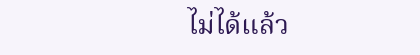ไม่ได้แล้ว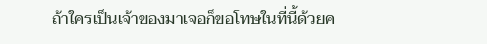ถ้าใครเป็นเจ้าของมาเจอก็ขอโทษในที่นี้ด้วยค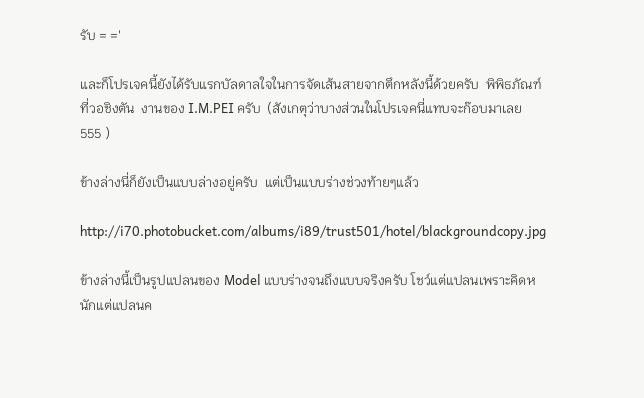รับ = ='

และก็โปรเจคนี้ยังได้รับแรกบัลดาลใจในการจัดเส้นสายจากตึกหลังนี้ด้วยครับ  พิพิธภัณฑ์ที่วอชิงตัน  งานของ I.M.PEI ครับ  (สังเกตุว่าบางส่วนในโปรเจคนี่แทบจะก๊อบมาเลย 555 )

ข้างล่างนี่ก็ยังเป็นแบบล่างอยู่ครับ  แต่เป็นแบบร่างช่วงท้ายๆแล้ว

http://i70.photobucket.com/albums/i89/trust501/hotel/blackgroundcopy.jpg

ข้างล่างนี้เป็นรูปแปลนของ Model แบบร่างจนถึงแบบจริงครับ โชว์แต่แปลนเพราะคิดหนักแต่แปลนค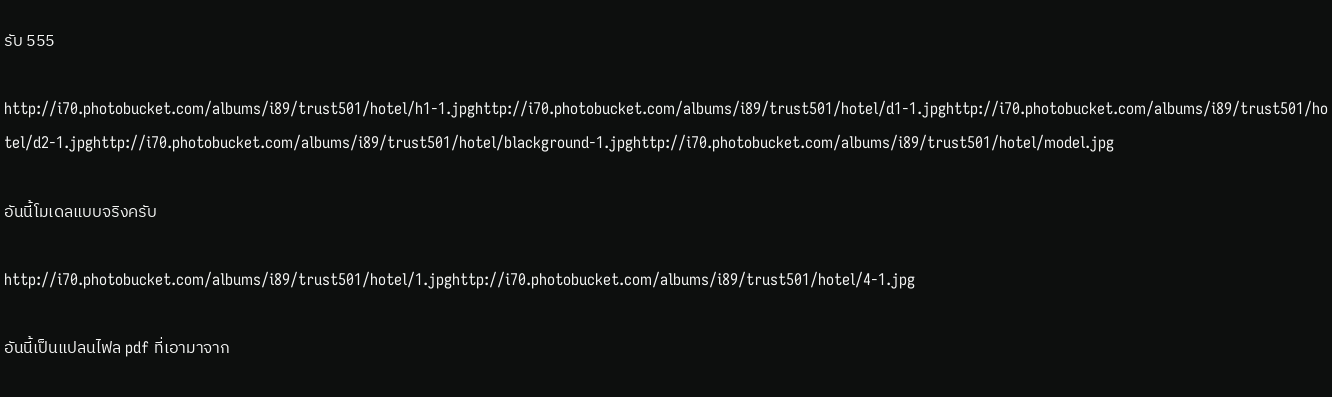รับ 555

http://i70.photobucket.com/albums/i89/trust501/hotel/h1-1.jpghttp://i70.photobucket.com/albums/i89/trust501/hotel/d1-1.jpghttp://i70.photobucket.com/albums/i89/trust501/hotel/d2-1.jpghttp://i70.photobucket.com/albums/i89/trust501/hotel/blackground-1.jpghttp://i70.photobucket.com/albums/i89/trust501/hotel/model.jpg

อันนี้โมเดลแบบจริงครับ

http://i70.photobucket.com/albums/i89/trust501/hotel/1.jpghttp://i70.photobucket.com/albums/i89/trust501/hotel/4-1.jpg

อันนี้เป็นแปลนไฟล pdf ที่เอามาจาก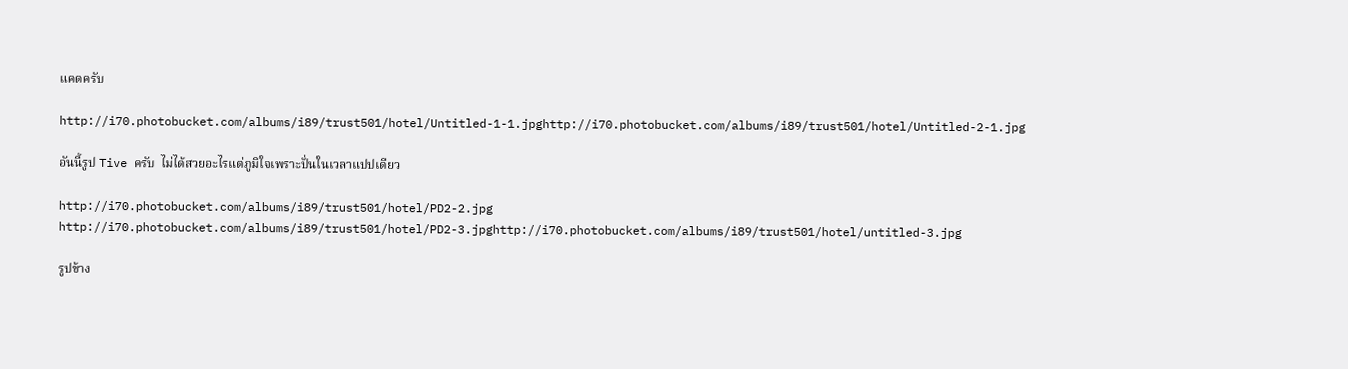แคดครับ

http://i70.photobucket.com/albums/i89/trust501/hotel/Untitled-1-1.jpghttp://i70.photobucket.com/albums/i89/trust501/hotel/Untitled-2-1.jpg

อันนี้รูป Tive ครับ  ไม่ได้สวยอะไรแต่ภูมิใจเพราะปั่นในเวลาแปปเดียว

http://i70.photobucket.com/albums/i89/trust501/hotel/PD2-2.jpg http://i70.photobucket.com/albums/i89/trust501/hotel/PD2-3.jpghttp://i70.photobucket.com/albums/i89/trust501/hotel/untitled-3.jpg

รูปข้าง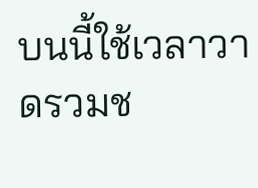บนนี้ใช้เวลาวาดรวมช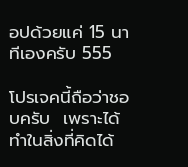อปด้วยแค่ 15 นาทีเองครับ 555

โปรเจคนี้ถือว่าชอบครับ  เพราะได้ทำในสิ่งที่คิดได้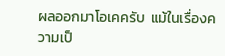ผลออกมาโอเคครับ  แม้ในเรื่องความเป็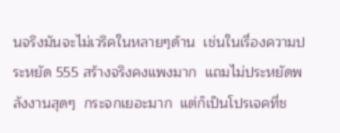นจริงมันจะไม่เวริคในหลายๆด้าน  เช่นในเรื่องความประหยัด 555 สร้างจริงคงแพงมาก  แถมไม่ประหยัดพลังงานสุดๆ  กระจกเยอะมาก  แต่ก็เป็นโปรเจคที่ช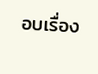อบเรื่อง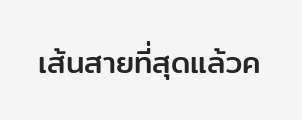เส้นสายที่สุดแล้วค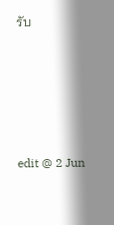รับ





edit @ 2 Jun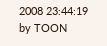2008 23:44:19 by TOON